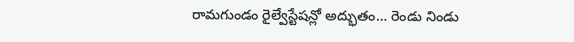రామగుండం రైల్వేస్టేషన్లో అద్భుతం… రెండు నిండు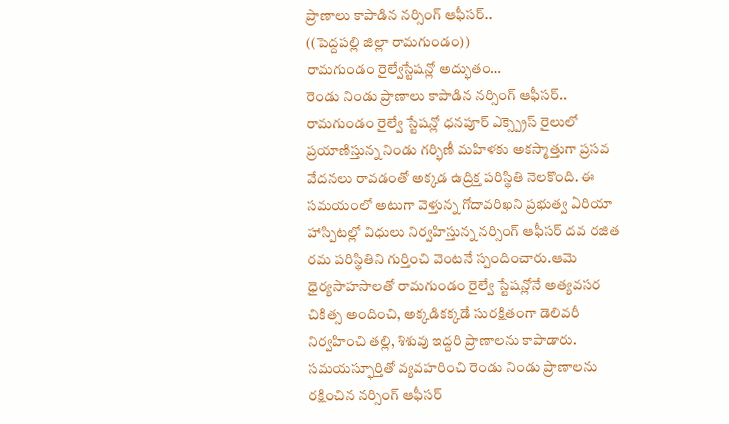ప్రాణాలు కాపాడిన నర్సింగ్ ఆఫీసర్..
((పెద్దపల్లి జిల్లా రామగుండం))
రామగుండం రైల్వేస్టేషన్లో అద్భుతం…
రెండు నిండు ప్రాణాలు కాపాడిన నర్సింగ్ ఆఫీసర్..
రామగుండం రైల్వే స్టేషన్లో ధనపూర్ ఎక్స్ప్రెస్ రైలులో ప్రయాణిస్తున్న నిండు గర్భిణీ మహిళకు అకస్మాత్తుగా ప్రసవ వేదనలు రావడంతో అక్కడ ఉద్రిక్త పరిస్థితి నెలకొంది. ఈ సమయంలో అటుగా వెళ్తున్న గోదావరిఖని ప్రభుత్వ ఏరియా హాస్పిటల్లో విధులు నిర్వహిస్తున్న నర్సింగ్ ఆఫీసర్ దవ రజిత రమ పరిస్థితిని గుర్తించి వెంటనే స్పందించారు.ఆమె ధైర్యసాహసాలతో రామగుండం రైల్వే స్టేషన్లోనే అత్యవసర చికిత్స అందించి, అక్కడికక్కడే సురక్షితంగా డెలివరీ నిర్వహించి తల్లి, శిశువు ఇద్దరి ప్రాణాలను కాపాడారు. సమయస్ఫూర్తితో వ్యవహరించి రెండు నిండు ప్రాణాలను రక్షించిన నర్సింగ్ ఆఫీసర్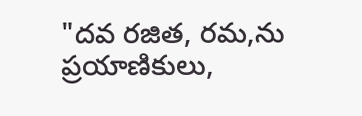"దవ రజిత, రమ,ను ప్రయాణికులు,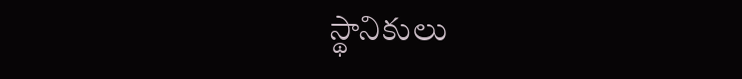స్థానికులు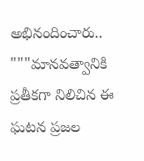అభినందించారు.. """మానవత్వానికి ప్రతీకగా నిలిచిన ఈ ఘటన ప్రజల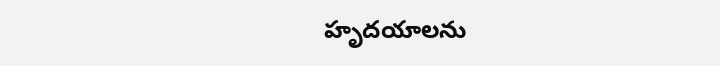హృదయాలను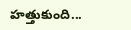హత్తుకుంది...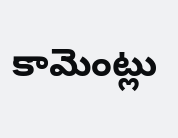కామెంట్లు